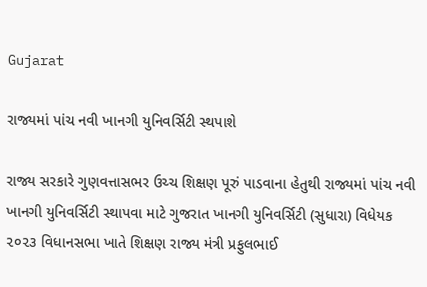Gujarat

રાજ્યમાં પાંચ નવી ખાનગી યુનિવર્સિટી સ્થપાશે

રાજ્ય સરકારે ગુણવત્તાસભર ઉચ્ચ શિક્ષણ પૂરું પાડવાના હેતુથી રાજ્યમાં પાંચ નવી ખાનગી યુનિવર્સિટી સ્થાપવા માટે ગુજરાત ખાનગી યુનિવર્સિટી (સુધારા) વિધેયક ૨૦૨૩ વિધાનસભા ખાતે શિક્ષણ રાજ્ય મંત્રી પ્રફુલભાઈ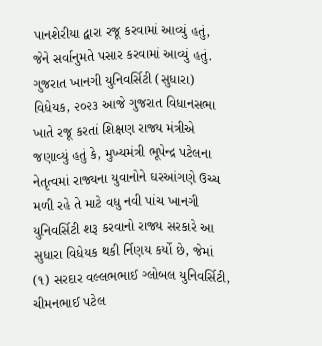પાનશેરીયા દ્વારા રજૂ કરવામાં આવ્યું હતું, જેને સર્વાનુમતે પસાર કરવામાં આવ્યું હતું.
ગુજરાત ખાનગી યુનિવર્સિટી (સુધારા) વિધેયક, ૨૦૨૩ આજે ગુજરાત વિધાનસભા ખાતે રજૂ કરતાં શિક્ષણ રાજ્ય મંત્રીએ જણાવ્યું હતું કે, મુખ્યમંત્રી ભૂપેન્દ્ર પટેલના નેતૃત્વમાં રાજ્યના યુવાનોને ઘરઆંગણે ઉચ્ચ મળી રહે તે માટે વધુ નવી પાંચ ખાનગી યુનિવર્સિટી શરૂ કરવાનો રાજ્ય સરકારે આ સુધારા વિધેયક થકી ર્નિણય કર્યો છે, જેમાં (૧) સરદાર વલ્લભભાઈ ગ્લોબલ યુનિવર્સિટી, ચીમનભાઈ પટેલ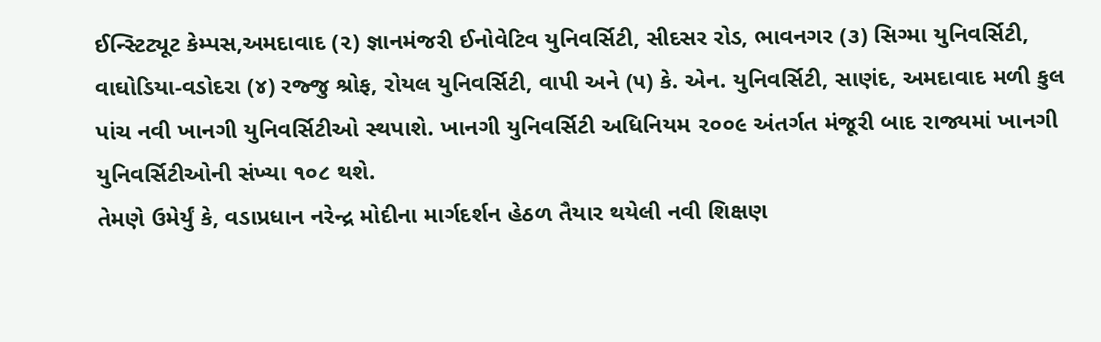ઈન્સ્ટિટ્યૂટ કેમ્પસ,અમદાવાદ (૨) જ્ઞાનમંજરી ઈનોવેટિવ યુનિવર્સિટી, સીદસર રોડ, ભાવનગર (૩) સિગ્મા યુનિવર્સિટી, વાઘોડિયા-વડોદરા (૪) રજ્જુ શ્રોફ, રોયલ યુનિવર્સિટી, વાપી અને (૫) કે. એન. યુનિવર્સિટી, સાણંદ, અમદાવાદ મળી કુલ પાંચ નવી ખાનગી યુનિવર્સિટીઓ સ્થપાશે. ખાનગી યુનિવર્સિટી અધિનિયમ ૨૦૦૯ અંતર્ગત મંજૂરી બાદ રાજ્યમાં ખાનગી યુનિવર્સિટીઓની સંખ્યા ૧૦૮ થશે.
તેમણે ઉમેર્યું કે, વડાપ્રધાન નરેન્દ્ર મોદીના માર્ગદર્શન હેઠળ તૈયાર થયેલી નવી શિક્ષણ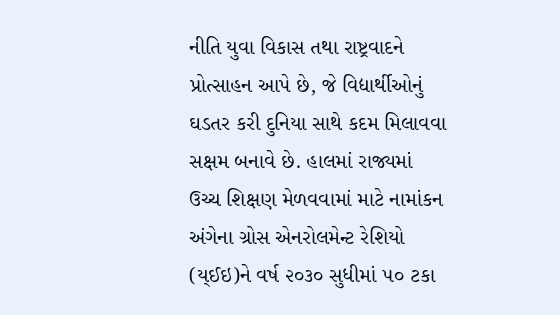નીતિ યુવા વિકાસ તથા રાષ્ટ્રવાદને પ્રોત્સાહન આપે છે, જે વિદ્યાર્થીઓનું ઘડતર કરી દુનિયા સાથે કદમ મિલાવવા સક્ષમ બનાવે છે. હાલમાં રાજ્યમાં ઉચ્ચ શિક્ષણ મેળવવામાં માટે નામાંકન અંગેના ગ્રોસ એનરોલમેન્ટ રેશિયો (ય્ઈઇ)ને વર્ષ ૨૦૩૦ સુધીમાં ૫૦ ટકા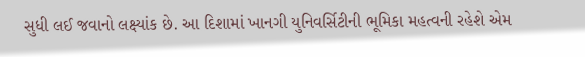સુધી લઈ જવાનો લક્ષ્યાંક છે. આ દિશામાં ખાનગી યુનિવર્સિટીની ભૂમિકા મહત્વની રહેશે એમ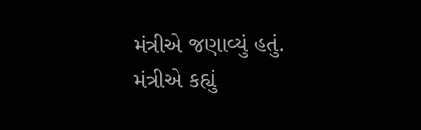મંત્રીએ જણાવ્યું હતું.
મંત્રીએ કહ્યું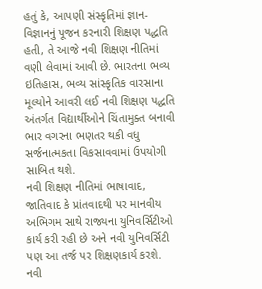હતું કે, આપણી સંસ્કૃતિમાં જ્ઞાન-વિજ્ઞાનનું પૂજન કરનારી શિક્ષણ પદ્ધતિ હતી, તે આજે નવી શિક્ષણ નીતિમાં વણી લેવામાં આવી છે. ભારતના ભવ્ય ઇતિહાસ, ભવ્ય સાંસ્કૃતિક વારસાના મૂલ્યોને આવરી લઈ નવી શિક્ષણ પદ્ધતિ અંતર્ગત વિદ્યાર્થીઓને ચિંતામુક્ત બનાવી ભાર વગરના ભણતર થકી વધુ સર્જનાત્મકતા વિકસાવવામાં ઉપયોગી સાબિત થશે.
નવી શિક્ષણ નીતિમાં ભાષાવાદ, જાતિવાદ કે પ્રાંતવાદથી પર માનવીય અભિગમ સાથે રાજ્યના યુનિવર્સિટીઓ કાર્ય કરી રહી છે અને નવી યુનિવર્સિટી પણ આ તર્જ પર શિક્ષણકાર્ય કરશે. નવી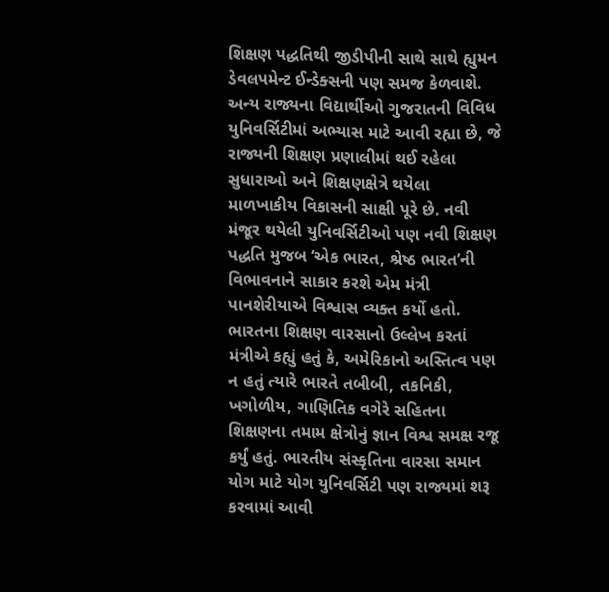શિક્ષણ પદ્ધતિથી જીડીપીની સાથે સાથે હ્યુમન ડેવલપમેન્ટ ઈન્ડેક્સની પણ સમજ કેળવાશે. અન્ય રાજ્યના વિદ્યાર્થીઓ ગુજરાતની વિવિધ યુનિવર્સિટીમાં અભ્યાસ માટે આવી રહ્યા છે, જે રાજ્યની શિક્ષણ પ્રણાલીમાં થઈ રહેલા સુધારાઓ અને શિક્ષણક્ષેત્રે થયેલા માળખાકીય વિકાસની સાક્ષી પૂરે છે. નવી મંજૂર થયેલી યુનિવર્સિટીઓ પણ નવી શિક્ષણ પદ્ધતિ મુજબ ‘એક ભારત, શ્રેષ્ઠ ભારત’ની વિભાવનાને સાકાર કરશે એમ મંત્રી પાનશેરીયાએ વિશ્વાસ વ્યક્ત કર્યો હતો.
ભારતના શિક્ષણ વારસાનો ઉલ્લેખ કરતાં મંત્રીએ કહ્યું હતું કે, અમેરિકાનો અસ્તિત્વ પણ ન હતું ત્યારે ભારતે તબીબી, તકનિકી, ખગોળીય, ગાણિતિક વગેરે સહિતના શિક્ષણના તમામ ક્ષેત્રોનું જ્ઞાન વિશ્વ સમક્ષ રજૂ કર્યું હતું. ભારતીય સંસ્કૃતિના વારસા સમાન યોગ માટે યોગ યુનિવર્સિટી પણ રાજ્યમાં શરૂ કરવામાં આવી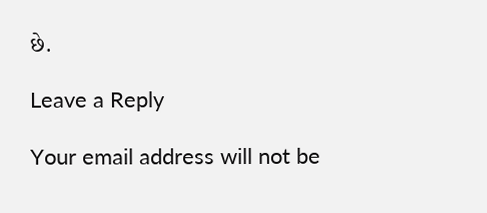છે.

Leave a Reply

Your email address will not be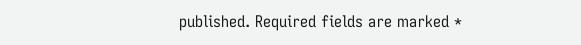published. Required fields are marked *